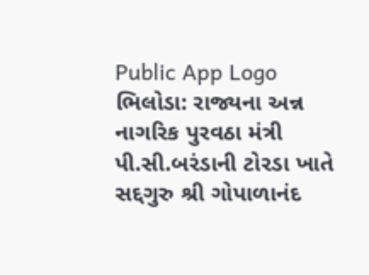Public App Logo
ભિલોડા: રાજ્યના અન્ન નાગરિક પુરવઠા મંત્રી પી.સી.બરંડાની ટોરડા ખાતે સદ્દગુરુ શ્રી ગોપાળાનંદ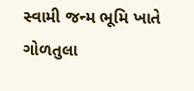સ્વામી જન્મ ભૂમિ ખાતે ગોળતુલા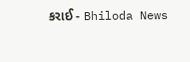કરાઈ - Bhiloda News